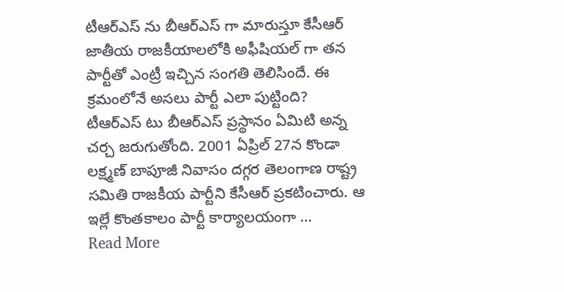టీఆర్ఎస్ ను బీఆర్ఎస్ గా మారుస్తూ కేసీఆర్ జాతీయ రాజకీయాలలోకి అఫీషియల్ గా తన పార్టీతో ఎంట్రీ ఇచ్చిన సంగతి తెలిసిందే. ఈ క్రమంలోనే అసలు పార్టీ ఎలా పుట్టింది? టీఆర్ఎస్ టు బీఆర్ఎస్ ప్రస్థానం ఏమిటి అన్న చర్చ జరుగుతోంది. 2001 ఏప్రిల్ 27న కొండా లక్ష్మణ్ బాపూజీ నివాసం దగ్గర తెలంగాణ రాష్ట్ర సమితి రాజకీయ పార్టీని కేసీఆర్ ప్రకటించారు. ఆ ఇల్లే కొంతకాలం పార్టీ కార్యాలయంగా …
Read More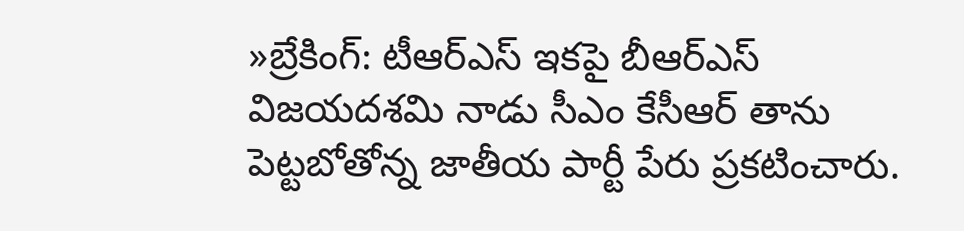»బ్రేకింగ్: టీఆర్ఎస్ ఇకపై బీఆర్ఎస్
విజయదశమి నాడు సీఎం కేసీఆర్ తాను పెట్టబోతోన్న జాతీయ పార్టీ పేరు ప్రకటించారు.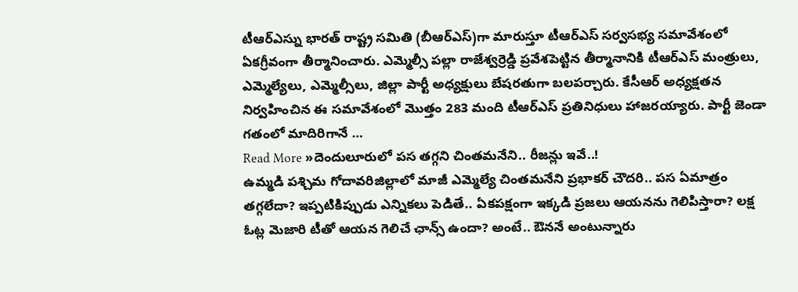టీఆర్ఎస్ను భారత్ రాష్ట్ర సమితి (బీఆర్ఎస్)గా మారుస్తూ టీఆర్ఎస్ సర్వసభ్య సమావేశంలో ఏకగ్రీవంగా తీర్మానించారు. ఎమ్మెల్సీ పల్లా రాజేశ్వర్రెడ్డి ప్రవేశపెట్టిన తీర్మానానికి టీఆర్ఎస్ మంత్రులు, ఎమ్మెల్యేలు, ఎమ్మెల్సీలు, జిల్లా పార్టీ అధ్యక్షులు బేషరతుగా బలపర్చారు. కేసీఆర్ అధ్యక్షతన నిర్వహించిన ఈ సమావేశంలో మొత్తం 283 మంది టీఆర్ఎస్ ప్రతినిధులు హాజరయ్యారు. పార్టీ జెండా గతంలో మాదిరిగానే …
Read More »దెందులూరులో పస తగ్గని చింతమనేని.. రీజన్లు ఇవే..!
ఉమ్మడి పశ్చిమ గోదావరిజిల్లాలో మాజీ ఎమ్మెల్యే చింతమనేని ప్రభాకర్ చౌదరి.. పస ఏమాత్రం తగ్గలేదా? ఇప్పటికిప్పుడు ఎన్నికలు పెడితే.. ఏకపక్షంగా ఇక్కడి ప్రజలు ఆయనను గెలిపిస్తారా? లక్ష ఓట్ల మెజారి టీతో ఆయన గెలిచే ఛాన్స్ ఉందా? అంటే.. ఔననే అంటున్నారు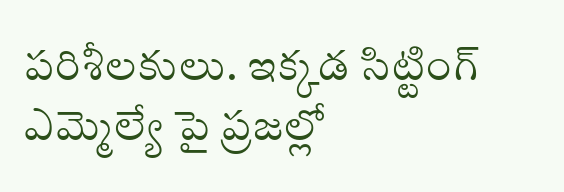పరిశీలకులు. ఇక్కడ సిట్టింగ్ ఎమ్మెల్యే పై ప్రజల్లో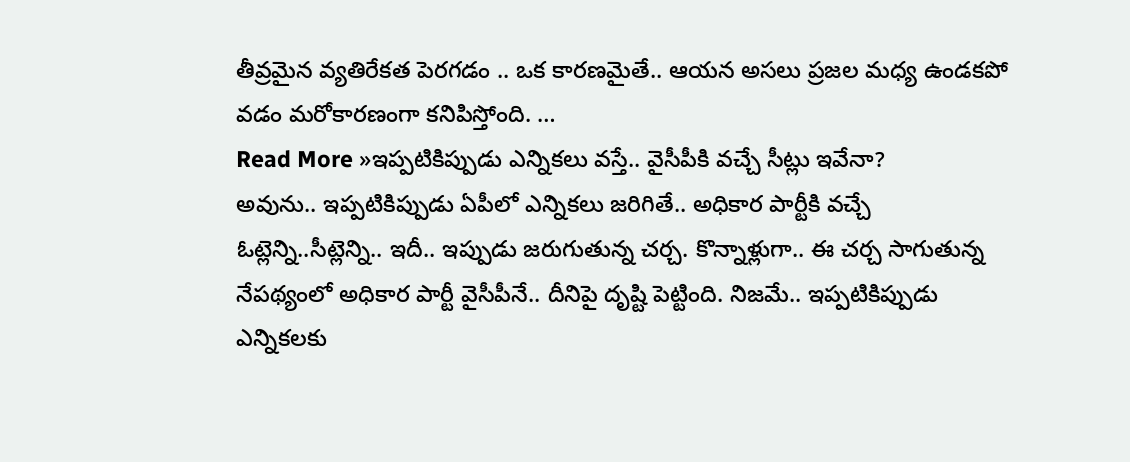తీవ్రమైన వ్యతిరేకత పెరగడం .. ఒక కారణమైతే.. ఆయన అసలు ప్రజల మధ్య ఉండకపో వడం మరోకారణంగా కనిపిస్తోంది. …
Read More »ఇప్పటికిప్పుడు ఎన్నికలు వస్తే.. వైసీపీకి వచ్చే సీట్లు ఇవేనా?
అవును.. ఇప్పటికిప్పుడు ఏపీలో ఎన్నికలు జరిగితే.. అధికార పార్టీకి వచ్చే ఓట్లెన్ని..సీట్లెన్ని.. ఇదీ.. ఇప్పుడు జరుగుతున్న చర్చ. కొన్నాళ్లుగా.. ఈ చర్చ సాగుతున్న నేపథ్యంలో అధికార పార్టీ వైసీపీనే.. దీనిపై దృష్టి పెట్టింది. నిజమే.. ఇప్పటికిప్పుడు ఎన్నికలకు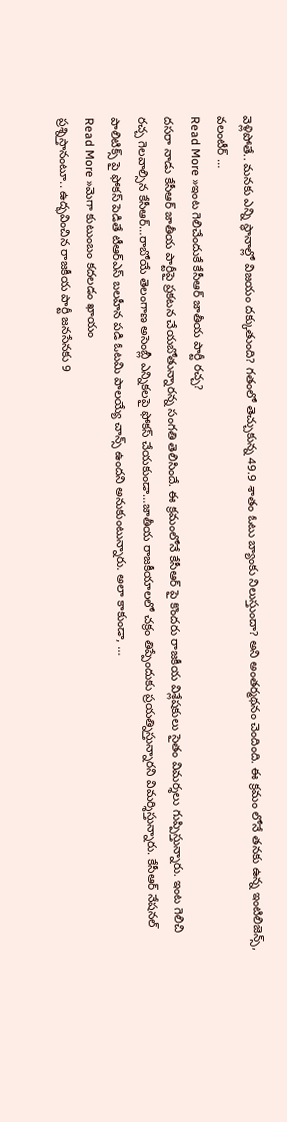వెళ్లిపోతే.. మనకు ఎన్ని స్థానాల్లో విజయం దక్కుతుంది? గతంలో తెచ్చుకున్న 49.9 శాతం ఓటు బ్యాంకు నిలుస్తుందా? అని అంతర్మథనం చెందింది. ఈ క్రమం లోనే తనకు ఉన్న ఇంటిలిజెన్స్, వలంటీర్ …
Read More »ఇంట గెలిచేందుకే కేసీఆర్ జాతీయ పార్టీ రచ్చ?
దసరా నాడు కేసీఆర్ జాతీయ పార్టీపై ప్రకటన చేయబోతున్నారన్న సంగతి తెలిసిందే. ఈ క్రమంలోనే కేసీఆర్ పై కొందరు రాజకీయ విశ్లేషకులు సైతం విమర్శలు గుప్పిస్తున్నారు. ఇంట గెలిచి రచ్చ గెలవాల్సిన కేసీఆర్…రాబోయే తెలంగాణ అసెంబ్లీ ఎన్నికలపై ఫోకస్ చేయకుండా…జాతీయ రాజకీయాలలో చక్రం తిప్పేందుకు ప్రయత్నిస్తున్నారని విమర్శిస్తున్నారు. కేసీఆర్ నేషనల్ పాలిటిక్స్ పై ఫోకస్ పెడితే టీఆర్ఎస్ బలహీన పడి ఓటమి పాలయ్యే చాన్స్ ఉందని అనుకుంటున్నారు. అలా కాకుండా, …
Read More »మెగా కుటుంబం కదలడం ఖాయం
ప్రశ్నిస్తానంటూ.. ఉద్భవించిన రాజకీయ పార్టీ జనసేనకు 9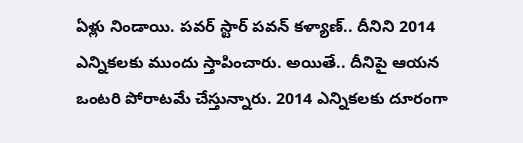ఏళ్లు నిండాయి. పవర్ స్టార్ పవన్ కళ్యాణ్.. దీనిని 2014 ఎన్నికలకు ముందు స్తాపించారు. అయితే.. దీనిపై ఆయన ఒంటరి పోరాటమే చేస్తున్నారు. 2014 ఎన్నికలకు దూరంగా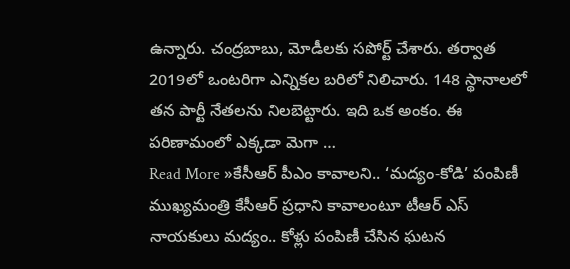ఉన్నారు. చంద్రబాబు, మోడీలకు సపోర్ట్ చేశారు. తర్వాత 2019లో ఒంటరిగా ఎన్నికల బరిలో నిలిచారు. 148 స్థానాలలో తన పార్టీ నేతలను నిలబెట్టారు. ఇది ఒక అంకం. ఈ పరిణామంలో ఎక్కడా మెగా …
Read More »కేసీఆర్ పీఎం కావాలని.. ‘మద్యం-కోడి’ పంపిణీ
ముఖ్యమంత్రి కేసీఆర్ ప్రధాని కావాలంటూ టీఆర్ ఎస్ నాయకులు మద్యం.. కోళ్లు పంపిణీ చేసిన ఘటన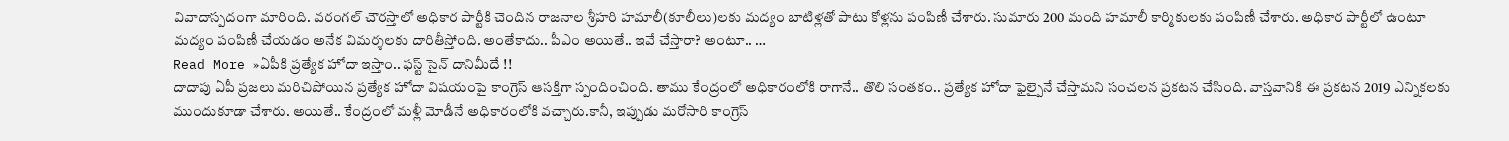వివాదాస్పదంగా మారింది. వరంగల్ చౌరస్తాలో అధికార పార్టీకి చెందిన రాజనాల శ్రీహరి హమాలీ(కూలీలు)లకు మద్యం బాటిళ్లతో పాటు కోళ్లను పంపిణీ చేశారు. సుమారు 200 మంది హమాలీ కార్మికులకు పంపిణీ చేశారు. అధికార పార్టీలో ఉంటూ మద్యం పంపిణీ చేయడం అనేక విమర్శలకు దారితీస్తోంది. అంతేకాదు.. పీఎం అయితే.. ఇవే చేస్తారా? అంటూ.. …
Read More »ఏపీకి ప్రత్యేక హోదా ఇస్తాం.. ఫస్ట్ సైన్ దానిమీదే !!
దాదాపు ఏపీ ప్రజలు మరిచిపోయిన ప్రత్యేక హోదా విషయంపై కాంగ్రెస్ ఆసక్తిగా స్పందించింది. తాము కేంద్రంలో అధికారంలోకి రాగానే.. తొలి సంతకం.. ప్రత్యేక హోదా ఫైల్పైనే చేస్తామని సంచలన ప్రకటన చేసింది. వాస్తవానికి ఈ ప్రకటన 2019 ఎన్నికలకు ముందుకూడా చేశారు. అయితే.. కేంద్రంలో మళ్లీ మోడీనే అధికారంలోకి వచ్చారు.కానీ, ఇప్పుడు మరోసారి కాంగ్రెస్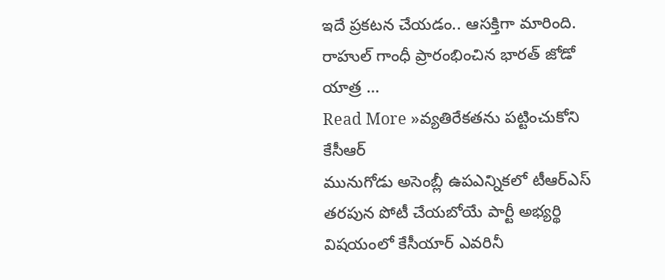ఇదే ప్రకటన చేయడం.. ఆసక్తిగా మారింది. రాహుల్ గాంధీ ప్రారంభించిన భారత్ జోడో యాత్ర …
Read More »వ్యతిరేకతను పట్టించుకోని కేసీఆర్
మునుగోడు అసెంబ్లీ ఉపఎన్నికలో టీఆర్ఎస్ తరపున పోటీ చేయబోయే పార్టీ అభ్యర్థి విషయంలో కేసీయార్ ఎవరినీ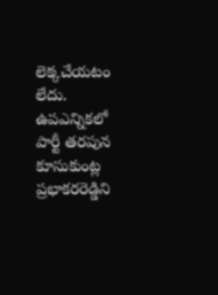లెక్కచేయటం లేదు. ఉపఎన్నికలో పార్టీ తరపున కూసుకుంట్ల ప్రభాకరరెడ్డిని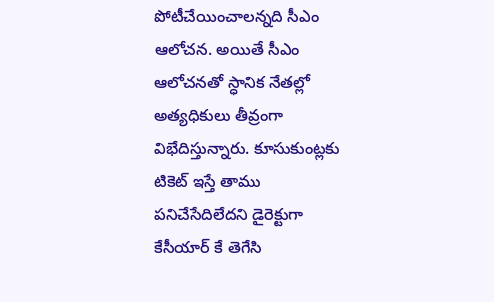పోటీచేయించాలన్నది సీఎం ఆలోచన. అయితే సీఎం ఆలోచనతో స్ధానిక నేతల్లో అత్యధికులు తీవ్రంగా విభేదిస్తున్నారు. కూసుకుంట్లకు టికెట్ ఇస్తే తాము పనిచేసేదిలేదని డైరెక్టుగా కేసీయార్ కే తెగేసి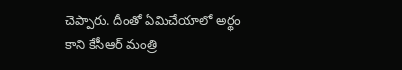చెప్పారు. దీంతో ఏమిచేయాలో అర్థం కాని కేసీఆర్ మంత్రి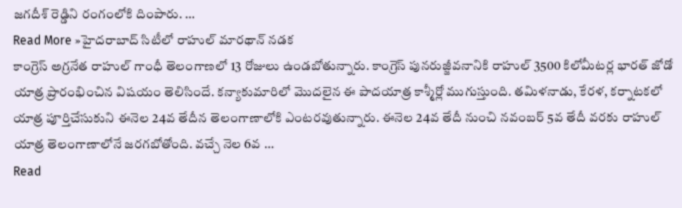జగదీశ్ రెడ్డిని రంగంలోకి దింపారు. …
Read More »హైదరాబాద్ సిటీలో రాహుల్ మారథాన్ నడక
కాంగ్రెస్ అగ్రనేత రాహుల్ గాంధీ తెలంగాణలో 13 రోజులు ఉండబోతున్నారు. కాంగ్రెస్ పునరుజ్జీవనానికి రాహుల్ 3500 కిలోమీటర్ల భారత్ జోడో యాత్ర ప్రారంభించిన విషయం తెలిసిందే. కన్యాకుమారిలో మొదలైన ఈ పాదయాత్ర కాశ్మీర్లో ముగుస్తుంది. తమిళనాడు, కేరళ, కర్నాటకలో యాత్ర పూర్తిచేసుకుని ఈనెల 24వ తేదీన తెలంగాణాలోకి ఎంటరవుతున్నారు. ఈనెల 24వ తేదీ నుంచి నవంబర్ 5వ తేదీ వరకు రాహుల్ యాత్ర తెలంగాణాలోనే జరగబోతోంది. వచ్చే నెల 6వ …
Read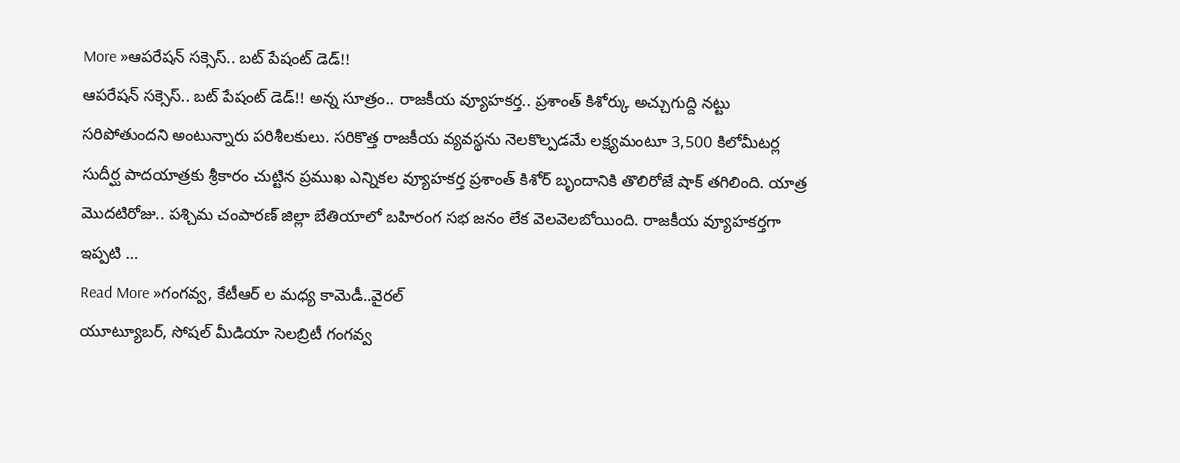More »ఆపరేషన్ సక్సెస్.. బట్ పేషంట్ డెడ్!!
ఆపరేషన్ సక్సెస్.. బట్ పేషంట్ డెడ్!! అన్న సూత్రం.. రాజకీయ వ్యూహకర్త.. ప్రశాంత్ కిశోర్కు అచ్చుగుద్ది నట్టు సరిపోతుందని అంటున్నారు పరిశీలకులు. సరికొత్త రాజకీయ వ్యవస్థను నెలకొల్పడమే లక్ష్యమంటూ 3,500 కిలోమీటర్ల సుదీర్ఘ పాదయాత్రకు శ్రీకారం చుట్టిన ప్రముఖ ఎన్నికల వ్యూహకర్త ప్రశాంత్ కిశోర్ బృందానికి తొలిరోజే షాక్ తగిలింది. యాత్ర మొదటిరోజు.. పశ్చిమ చంపారణ్ జిల్లా బేతియాలో బహిరంగ సభ జనం లేక వెలవెలబోయింది. రాజకీయ వ్యూహకర్తగా ఇప్పటి …
Read More »గంగవ్వ, కేటీఆర్ ల మధ్య కామెడీ..వైరల్
యూట్యూబర్, సోషల్ మీడియా సెలబ్రిటీ గంగవ్వ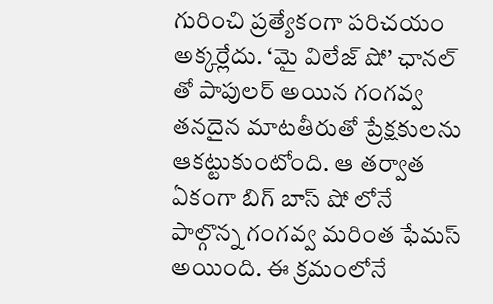గురించి ప్రత్యేకంగా పరిచయం అక్కర్లేదు. ‘మై విలేజ్ షో’ ఛానల్ తో పాపులర్ అయిన గంగవ్వ తనదైన మాటతీరుతో ప్రేక్షకులను ఆకట్టుకుంటోంది. ఆ తర్వాత ఏకంగా బిగ్ బాస్ షో లోనే పాల్గొన్న గంగవ్వ మరింత ఫేమస్ అయింది. ఈ క్రమంలోనే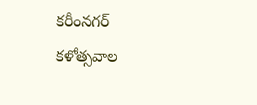కరీంనగర్ కళోత్సవాల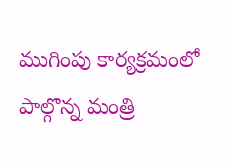ముగింపు కార్యక్రమంలో పాల్గొన్న మంత్రి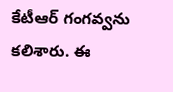కేటీఆర్ గంగవ్వను కలిశారు. ఈ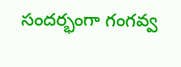సందర్భంగా గంగవ్వ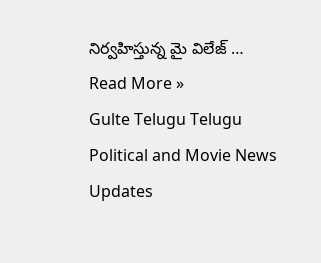నిర్వహిస్తున్న మై విలేజ్ …
Read More »
Gulte Telugu Telugu Political and Movie News Updates